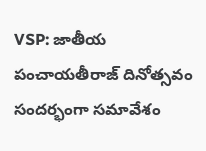VSP: జాతీయ పంచాయతీరాజ్ దినోత్సవం సందర్భంగా సమావేశం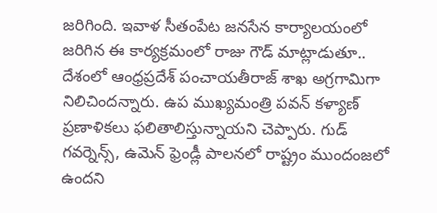జరిగింది. ఇవాళ సీతంపేట జనసేన కార్యాలయంలో జరిగిన ఈ కార్యక్రమంలో రాజు గౌడ్ మాట్లాడుతూ.. దేశంలో ఆంధ్రప్రదేశ్ పంచాయతీరాజ్ శాఖ అగ్రగామిగా నిలిచిందన్నారు. ఉప ముఖ్యమంత్రి పవన్ కళ్యాణ్ ప్రణాళికలు ఫలితాలిస్తున్నాయని చెప్పారు. గుడ్ గవర్నెన్స్, ఉమెన్ ఫ్రెండ్లీ పాలనలో రాష్ట్రం ముందంజలో ఉందని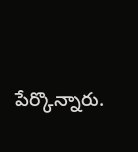పేర్కొన్నారు.